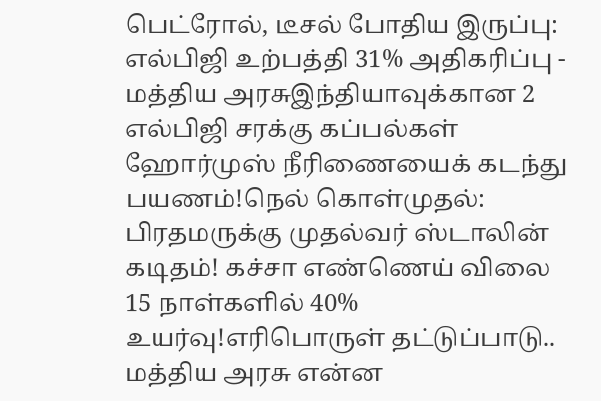பெட்ரோல், டீசல் போதிய இருப்பு: எல்பிஜி உற்பத்தி 31% அதிகரிப்பு - மத்திய அரசுஇந்தியாவுக்கான 2 எல்பிஜி சரக்கு கப்பல்கள் ஹோர்முஸ் நீரிணையைக் கடந்து பயணம்!நெல் கொள்முதல்: பிரதமருக்கு முதல்வர் ஸ்டாலின் கடிதம்! கச்சா எண்ணெய் விலை 15 நாள்களில் 40% உயர்வு!எரிபொருள் தட்டுப்பாடு.. மத்திய அரசு என்ன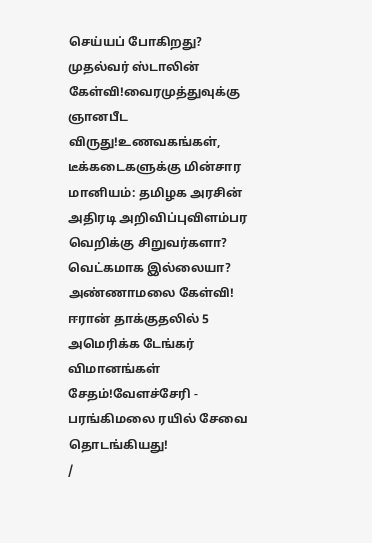செய்யப் போகிறது? முதல்வர் ஸ்டாலின் கேள்வி!வைரமுத்துவுக்கு ஞானபீட விருது!உணவகங்கள், டீக்கடைகளுக்கு மின்சார மானியம்: தமிழக அரசின் அதிரடி அறிவிப்புவிளம்பர வெறிக்கு சிறுவர்களா? வெட்கமாக இல்லையா? அண்ணாமலை கேள்வி! ஈரான் தாக்குதலில் 5 அமெரிக்க டேங்கர் விமானங்கள் சேதம்!வேளச்சேரி - பரங்கிமலை ரயில் சேவை தொடங்கியது!
/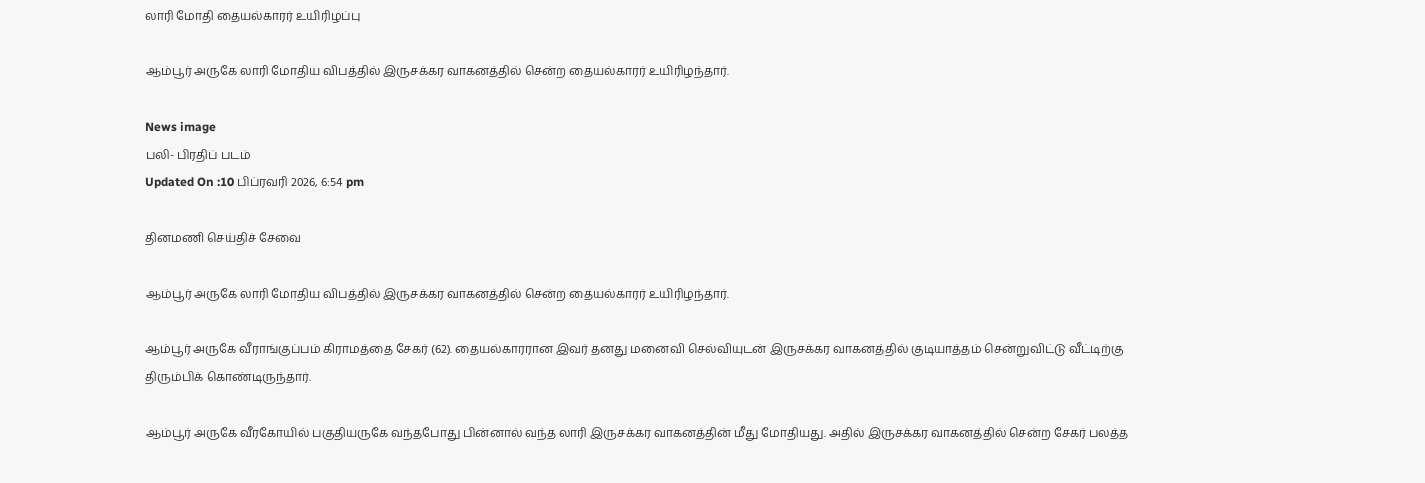லாரி மோதி தையல்காரர் உயிரிழப்பு

ஆம்பூர் அருகே லாரி மோதிய விபத்தில் இருசக்கர வாகனத்தில் சென்ற தையல்காரர் உயிரிழந்தார்.

News image
பலி- பிரதிப் படம்
Updated On :10 பிப்ரவரி 2026, 6:54 pm

தினமணி செய்திச் சேவை

ஆம்பூர் அருகே லாரி மோதிய விபத்தில் இருசக்கர வாகனத்தில் சென்ற தையல்காரர் உயிரிழந்தார்.

ஆம்பூர் அருகே வீராங்குப்பம் கிராமத்தை சேகர் (62). தையல்காரரான இவர் தனது மனைவி செல்வியுடன் இருசக்கர வாகனத்தில் குடியாத்தம் சென்றுவிட்டு வீட்டிற்கு திரும்பிக் கொண்டிருந்தார்.

ஆம்பூர் அருகே வீரகோயில் பகுதியருகே வந்தபோது பின்னால் வந்த லாரி இருசக்கர வாகனத்தின் மீது மோதியது. அதில் இருசக்கர வாகனத்தில் சென்ற சேகர் பலத்த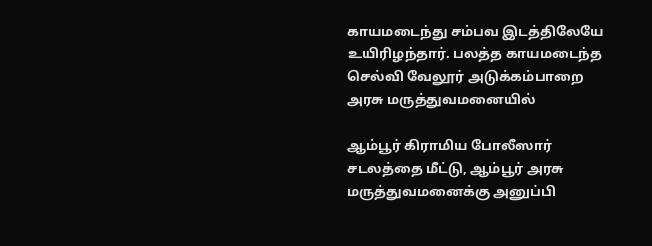காயமடைந்து சம்பவ இடத்திலேயே உயிரிழந்தார். பலத்த காயமடைந்த செல்வி வேலூர் அடுக்கம்பாறை அரசு மருத்துவமனையில்

ஆம்பூர் கிராமிய போலீஸார் சடலத்தை மீட்டு, ஆம்பூர் அரசு மருத்துவமனைக்கு அனுப்பி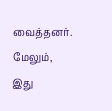வைத்தனர். மேலும், இது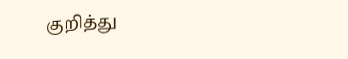குறித்து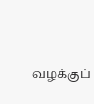வழக்குப்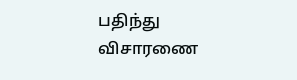பதிந்து விசாரணை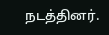நடத்தினர்.